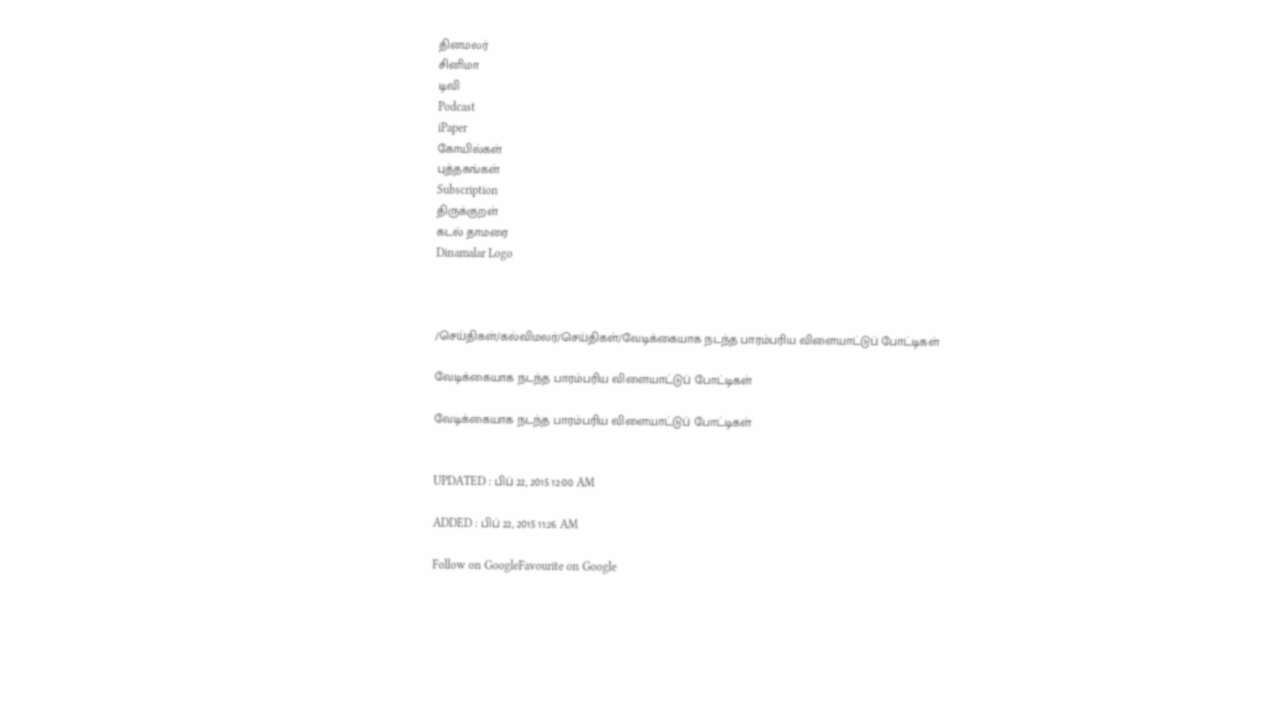தினமலர்
சினிமா
டிவி
Podcast
iPaper
கோயில்கள்
புத்தகங்கள்
Subscription
திருக்குறள்
கடல் தாமரை
Dinamalar Logo



/செய்திகள்/கல்விமலர்/செய்திகள்/வேடிக்கையாக நடந்த பாரம்பரிய விளையாட்டுப் போட்டிகள்

வேடிக்கையாக நடந்த பாரம்பரிய விளையாட்டுப் போட்டிகள்

வேடிக்கையாக நடந்த பாரம்பரிய விளையாட்டுப் போட்டிகள்


UPDATED : பிப் 22, 2015 12:00 AM

ADDED : பிப் 22, 2015 11:26 AM

Follow on GoogleFavourite on Google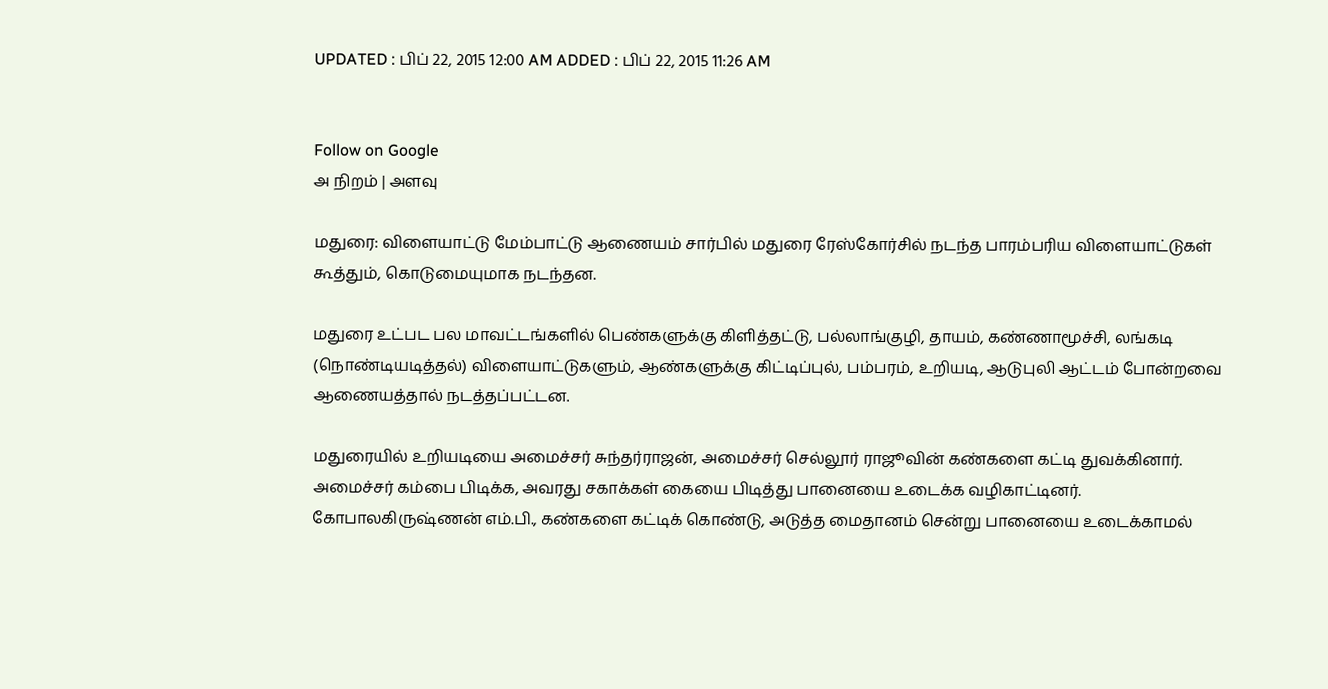UPDATED : பிப் 22, 2015 12:00 AM ADDED : பிப் 22, 2015 11:26 AM


Follow on Google
அ நிறம் | அளவு

மதுரை: விளையாட்டு மேம்பாட்டு ஆணையம் சார்பில் மதுரை ரேஸ்கோர்சில் நடந்த பாரம்பரிய விளையாட்டுகள் கூத்தும், கொடுமையுமாக நடந்தன.

மதுரை உட்பட பல மாவட்டங்களில் பெண்களுக்கு கிளித்தட்டு, பல்லாங்குழி, தாயம், கண்ணாமூச்சி, லங்கடி (நொண்டியடித்தல்) விளையாட்டுகளும், ஆண்களுக்கு கிட்டிப்புல், பம்பரம், உறியடி, ஆடுபுலி ஆட்டம் போன்றவை ஆணையத்தால் நடத்தப்பட்டன.

மதுரையில் உறியடியை அமைச்சர் சுந்தர்ராஜன், அமைச்சர் செல்லூர் ராஜூவின் கண்களை கட்டி துவக்கினார். அமைச்சர் கம்பை பிடிக்க, அவரது சகாக்கள் கையை பிடித்து பானையை உடைக்க வழிகாட்டினர். கோபாலகிருஷ்ணன் எம்.பி., கண்களை கட்டிக் கொண்டு, அடுத்த மைதானம் சென்று பானையை உடைக்காமல்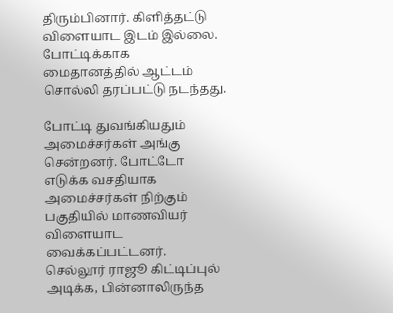திரும்பினார். கிளித்தட்டு விளையாட இடம் இல்லை. போட்டிக்காக மைதானத்தில் ஆட்டம் சொல்லி தரப்பட்டு நடந்தது.

போட்டி துவங்கியதும் அமைச்சர்கள் அங்கு சென்றனர். போட்டோ எடுக்க வசதியாக அமைச்சர்கள் நிற்கும் பகுதியில் மாணவியர் விளையாட வைக்கப்பட்டனர். செல்லூர் ராஜூ கிட்டிப்புல் அடிக்க, பின்னாலிருந்த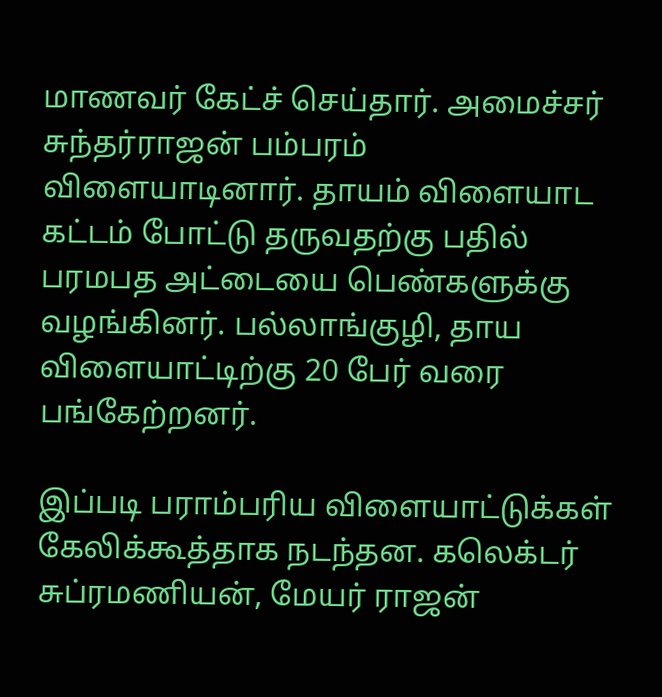மாணவர் கேட்ச் செய்தார். அமைச்சர் சுந்தர்ராஜன் பம்பரம் விளையாடினார். தாயம் விளையாட கட்டம் போட்டு தருவதற்கு பதில் பரமபத அட்டையை பெண்களுக்கு வழங்கினர். பல்லாங்குழி, தாய விளையாட்டிற்கு 20 பேர் வரை பங்கேற்றனர்.

இப்படி பராம்பரிய விளையாட்டுக்கள் கேலிக்கூத்தாக நடந்தன. கலெக்டர் சுப்ரமணியன், மேயர் ராஜன்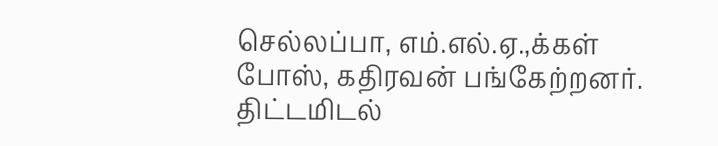செல்லப்பா, எம்.எல்.ஏ.,க்கள் போஸ், கதிரவன் பங்கேற்றனர். திட்டமிடல்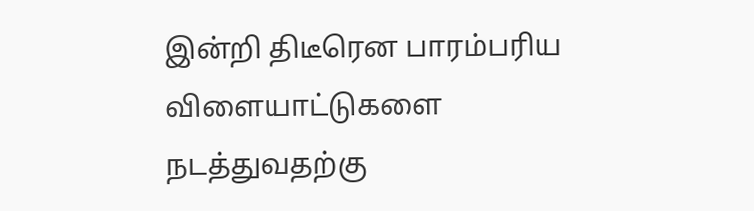இன்றி திடீரென பாரம்பரிய விளையாட்டுகளை நடத்துவதற்கு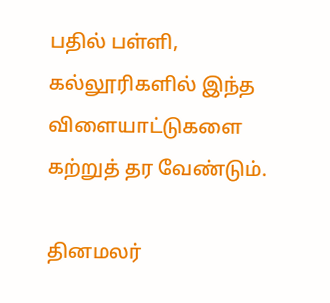பதில் பள்ளி, கல்லூரிகளில் இந்த விளையாட்டுகளை கற்றுத் தர வேண்டும்.

தினமலர்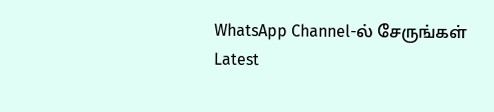WhatsApp Channel-ல் சேருங்கள்
Latest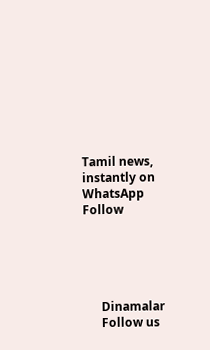Tamil news, instantly on WhatsApp
Follow





      Dinamalar
      Follow us